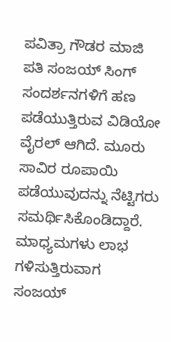ಪವಿತ್ರಾ ಗೌಡರ ಮಾಜಿ ಪತಿ ಸಂಜಯ್ ಸಿಂಗ್ ಸಂದರ್ಶನಗಳಿಗೆ ಹಣ ಪಡೆಯುತ್ತಿರುವ ವಿಡಿಯೋ ವೈರಲ್ ಆಗಿದೆ. ಮೂರು ಸಾವಿರ ರೂಪಾಯಿ ಪಡೆಯುವುದನ್ನು ನೆಟ್ಟಿಗರು ಸಮರ್ಥಿಸಿಕೊಂಡಿದ್ದಾರೆ. ಮಾಧ್ಯಮಗಳು ಲಾಭ ಗಳಿಸುತ್ತಿರುವಾಗ ಸಂಜಯ್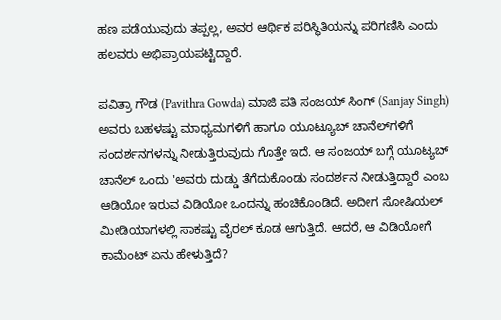ಹಣ ಪಡೆಯುವುದು ತಪ್ಪಲ್ಲ, ಅವರ ಆರ್ಥಿಕ ಪರಿಸ್ಥಿತಿಯನ್ನು ಪರಿಗಣಿಸಿ ಎಂದು ಹಲವರು ಅಭಿಪ್ರಾಯಪಟ್ಟಿದ್ದಾರೆ.

ಪವಿತ್ರಾ ಗೌಡ (Pavithra Gowda) ಮಾಜಿ ಪತಿ ಸಂಜಯ್ ಸಿಂಗ್ (Sanjay Singh) ಅವರು ಬಹಳಷ್ಟು ಮಾಧ್ಯಮಗಳಿಗೆ ಹಾಗೂ ಯೂಟ್ಯೂಬ್ ಚಾನೆಲ್‌ಗಳಿಗೆ ಸಂದರ್ಶನಗಳನ್ನು ನೀಡುತ್ತಿರುವುದು ಗೊತ್ತೇ ಇದೆ. ಆ ಸಂಜಯ್ ಬಗ್ಗೆ ಯೂಟ್ಯಬ್ ಚಾನೆಲ್‌ ಒಂದು 'ಅವರು ದುಡ್ಡು ತೆಗೆದುಕೊಂಡು ಸಂದರ್ಶನ ನೀಡುತ್ತಿದ್ದಾರೆ ಎಂಬ ಆಡಿಯೋ ಇರುವ ವಿಡಿಯೋ ಒಂದನ್ನು ಹಂಚಿಕೊಂಡಿದೆ. ಅದೀಗ ಸೋಷಿಯಲ್ ಮೀಡಿಯಾಗಳಲ್ಲಿ ಸಾಕಷ್ಟು ವೈರಲ್ ಕೂಡ ಆಗುತ್ತಿದೆ. ಆದರೆ, ಆ ವಿಡಿಯೋಗೆ ಕಾಮೆಂಟ್ ಏನು ಹೇಳುತ್ತಿದೆ?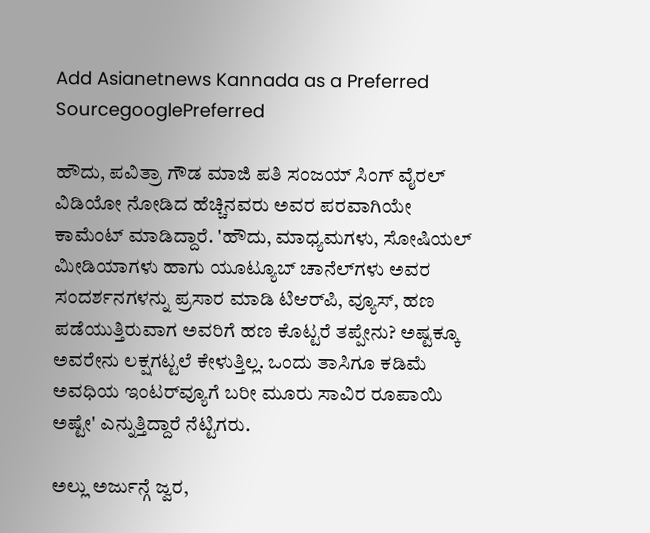Add Asianetnews Kannada as a Preferred SourcegooglePreferred

ಹೌದು, ಪವಿತ್ರಾ ಗೌಡ ಮಾಜಿ ಪತಿ ಸಂಜಯ್ ಸಿಂಗ್ ವೈರಲ್ ವಿಡಿಯೋ ನೋಡಿದ ಹೆಚ್ಚಿನವರು ಅವರ ಪರವಾಗಿಯೇ ಕಾಮೆಂಟ್ ಮಾಡಿದ್ದಾರೆ. 'ಹೌದು, ಮಾಧ್ಯಮಗಳು, ಸೋಷಿಯಲ್ ಮೀಡಿಯಾಗಳು ಹಾಗು ಯೂಟ್ಯೂಬ್ ಚಾನೆಲ್‌ಗಳು ಅವರ ಸಂದರ್ಶನಗಳನ್ನು ಪ್ರಸಾರ ಮಾಡಿ ಟಿಆರ್‌ಪಿ, ವ್ಯೂಸ್, ಹಣ ಪಡೆಯುತ್ತಿರುವಾಗ ಅವರಿಗೆ ಹಣ ಕೊಟ್ಟರೆ ತಪ್ಪೇನು? ಅಷ್ಟಕ್ಕೂ ಅವರೇನು ಲಕ್ಷಗಟ್ಟಲೆ ಕೇಳುತ್ತಿಲ್ಲ. ಒಂದು ತಾಸಿಗೂ ಕಡಿಮೆ ಅವಧಿಯ ಇಂಟರ್‌ವ್ಯೂಗೆ ಬರೀ ಮೂರು ಸಾವಿರ ರೂಪಾಯಿ ಅಷ್ಟೇ' ಎನ್ನುತ್ತಿದ್ದಾರೆ ನೆಟ್ಟಿಗರು.

ಅಲ್ಲು ಅರ್ಜುನ್ಗೆ ಜ್ವರ,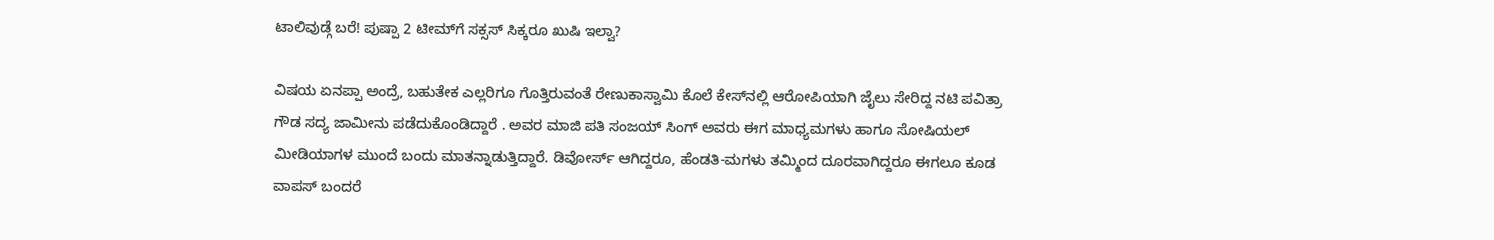ಟಾಲಿವುಡ್ಗೆ ಬರೆ! ಪುಷ್ಪಾ 2 ಟೀಮ್‌ಗೆ ಸಕ್ಸಸ್‌ ಸಿಕ್ಕರೂ ಖುಷಿ ಇಲ್ವಾ?

ವಿಷಯ ಏನಪ್ಪಾ ಅಂದ್ರೆ, ಬಹುತೇಕ ಎಲ್ಲರಿಗೂ ಗೊತ್ತಿರುವಂತೆ ರೇಣುಕಾಸ್ವಾಮಿ ಕೊಲೆ ಕೇಸ್‌ನಲ್ಲಿ ಆರೋಪಿಯಾಗಿ ಜೈಲು ಸೇರಿದ್ದ ನಟಿ ಪವಿತ್ರಾ ಗೌಡ ಸದ್ಯ ಜಾಮೀನು ಪಡೆದುಕೊಂಡಿದ್ದಾರೆ . ಅವರ ಮಾಜಿ ಪತಿ ಸಂಜಯ್ ಸಿಂಗ್ ಅವರು ಈಗ ಮಾಧ್ಯಮಗಳು ಹಾಗೂ ಸೋಷಿಯಲ್ ಮೀಡಿಯಾಗಳ ಮುಂದೆ ಬಂದು ಮಾತನ್ನಾಡುತ್ತಿದ್ದಾರೆ. ಡಿವೋರ್ಸ್ ಆಗಿದ್ದರೂ, ಹೆಂಡತಿ-ಮಗಳು ತಮ್ಮಿಂದ ದೂರವಾಗಿದ್ದರೂ ಈಗಲೂ ಕೂಡ ವಾಪಸ್ ಬಂದರೆ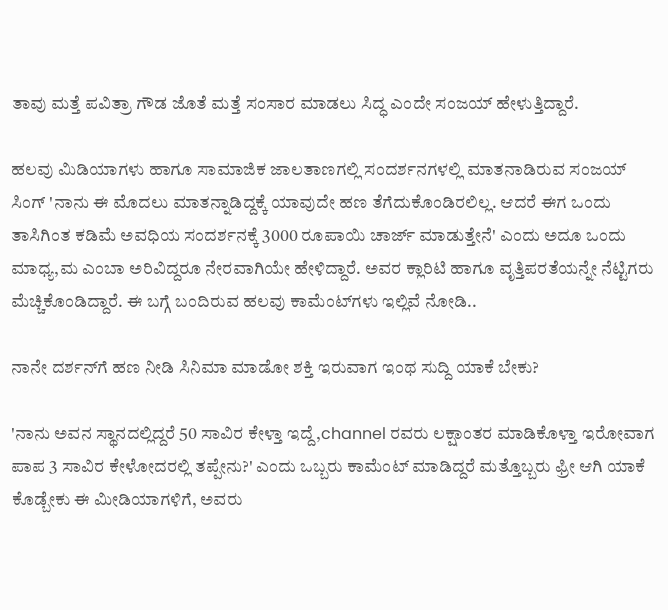ತಾವು ಮತ್ತೆ ಪವಿತ್ರಾ ಗೌಡ ಜೊತೆ ಮತ್ತೆ ಸಂಸಾರ ಮಾಡಲು ಸಿದ್ಧ ಎಂದೇ ಸಂಜಯ್ ಹೇಳುತ್ತಿದ್ದಾರೆ.

ಹಲವು ಮಿಡಿಯಾಗಳು ಹಾಗೂ ಸಾಮಾಜಿಕ ಜಾಲತಾಣಗಲ್ಲಿ ಸಂದರ್ಶನಗಳಲ್ಲಿ ಮಾತನಾಡಿರುವ ಸಂಜಯ್ ಸಿಂಗ್ 'ನಾನು ಈ ಮೊದಲು ಮಾತನ್ನಾಡಿದ್ದಕ್ಕೆ ಯಾವುದೇ ಹಣ ತೆಗೆದುಕೊಂಡಿರಲಿಲ್ಲ. ಆದರೆ ಈಗ ಒಂದು ತಾಸಿಗಿಂತ ಕಡಿಮೆ ಅವಧಿಯ ಸಂದರ್ಶನಕ್ಕೆ 3000 ರೂಪಾಯಿ ಚಾರ್ಜ್ ಮಾಡುತ್ತೇನೆ' ಎಂದು ಅದೂ ಒಂದು ಮಾಧ್ಯ,ಮ ಎಂಬಾ ಅರಿವಿದ್ದರೂ ನೇರವಾಗಿಯೇ ಹೇಳಿದ್ದಾರೆ. ಅವರ ಕ್ಲಾರಿಟಿ ಹಾಗೂ ವೃತ್ತಿಪರತೆಯನ್ನೇ ನೆಟ್ಟಿಗರು ಮೆಚ್ಚಿಕೊಂಡಿದ್ದಾರೆ. ಈ ಬಗ್ಗೆ ಬಂದಿರುವ ಹಲವು ಕಾಮೆಂಟ್‌ಗಳು ಇಲ್ಲಿವೆ ನೋಡಿ..

ನಾನೇ ದರ್ಶನ್‌ಗೆ ಹಣ ನೀಡಿ ಸಿನಿಮಾ ಮಾಡೋ ಶಕ್ತಿ ಇರುವಾಗ ಇಂಥ ಸುದ್ದಿ ಯಾಕೆ ಬೇಕು?

'ನಾನು ಅವನ ಸ್ಥಾನದಲ್ಲಿದ್ದರೆ 50 ಸಾವಿರ ಕೇಳ್ತಾ ಇದ್ದೆ,channel ರವರು ಲಕ್ಷಾಂತರ ಮಾಡಿಕೊಳ್ತಾ ಇರೋವಾಗ ಪಾಪ 3 ಸಾವಿರ ಕೇಳೋದರಲ್ಲಿ ತಪ್ಪೇನು?' ಎಂದು ಒಬ್ಬರು ಕಾಮೆಂಟ್ ಮಾಡಿದ್ದರೆ ಮತ್ತೊಬ್ಬರು ಫ್ರೀ ಆಗಿ ಯಾಕೆ ಕೊಡ್ಬೇಕು ಈ ಮೀಡಿಯಾಗಳಿಗೆ, ಅವರು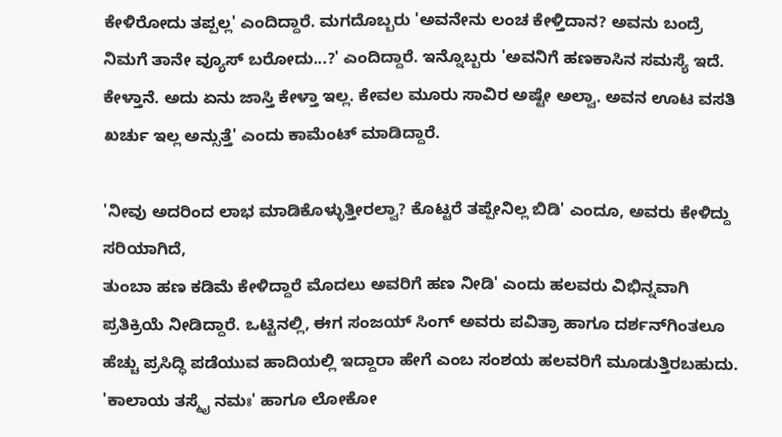ಕೇಳಿರೋದು ತಪ್ಪಲ್ಲ' ಎಂದಿದ್ದಾರೆ. ಮಗದೊಬ್ಬರು 'ಅವನೇನು ಲಂಚ ಕೇಳ್ತಿದಾನ? ಅವನು ಬಂದ್ರೆ ನಿಮಗೆ ತಾನೇ ವ್ಯೂಸ್ ಬರೋದು...?' ಎಂದಿದ್ದಾರೆ. ಇನ್ನೊಬ್ಬರು 'ಅವನಿಗೆ ಹಣಕಾಸಿನ ಸಮಸ್ಯೆ ಇದೆ. ಕೇಳ್ತಾನೆ. ಅದು ಏನು ಜಾಸ್ತಿ ಕೇಳ್ತಾ ಇಲ್ಲ. ಕೇವಲ ಮೂರು ಸಾವಿರ ಅಷ್ಟೇ ಅಲ್ವಾ. ಅವನ ಊಟ ವಸತಿ ಖರ್ಚು ಇಲ್ಲ ಅನ್ಸುತ್ತೆ' ಎಂದು ಕಾಮೆಂಟ್ ಮಾಡಿದ್ದಾರೆ.

'ನೀವು ಅದರಿಂದ ಲಾಭ ಮಾಡಿಕೊಳ್ಳುತ್ತೀರಲ್ವಾ? ಕೊಟ್ಟರೆ ತಪ್ಪೇನಿಲ್ಲ ಬಿಡಿ' ಎಂದೂ, ಅವರು ಕೇಳಿದ್ದು ಸರಿಯಾಗಿದೆ,
ತುಂಬಾ ಹಣ ಕಡಿಮೆ ಕೇಳಿದ್ದಾರೆ ಮೊದಲು ಅವರಿಗೆ ಹಣ ನೀಡಿ' ಎಂದು ಹಲವರು ವಿಭಿನ್ನವಾಗಿ ಪ್ರತಿಕ್ರಿಯೆ ನೀಡಿದ್ದಾರೆ. ಒಟ್ಟಿನಲ್ಲಿ, ಈಗ ಸಂಜಯ್ ಸಿಂಗ್ ಅವರು ಪವಿತ್ರಾ ಹಾಗೂ ದರ್ಶನ್‌ಗಿಂತಲೂ ಹೆಚ್ಚು ಪ್ರಸಿದ್ಧಿ ಪಡೆಯುವ ಹಾದಿಯಲ್ಲಿ ಇದ್ದಾರಾ ಹೇಗೆ ಎಂಬ ಸಂಶಯ ಹಲವರಿಗೆ ಮೂಡುತ್ತಿರಬಹುದು. 'ಕಾಲಾಯ ತಸ್ಮೈ ನಮಃ' ಹಾಗೂ ಲೋಕೋ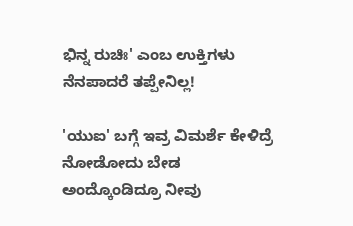ಭಿನ್ನ ರುಚಿಃ' ಎಂಬ ಉಕ್ತಿಗಳು ನೆನಪಾದರೆ ತಪ್ಪೇನಿಲ್ಲ!

'ಯುಐ' ಬಗ್ಗೆ ಇವ್ರ ವಿಮರ್ಶೆ ಕೇಳಿದ್ರೆ ನೋಡೋದು ಬೇಡ ಅಂದ್ಕೊಂಡಿದ್ರೂ ನೀವು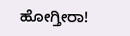ಹೋಗ್ತೀರಾ!